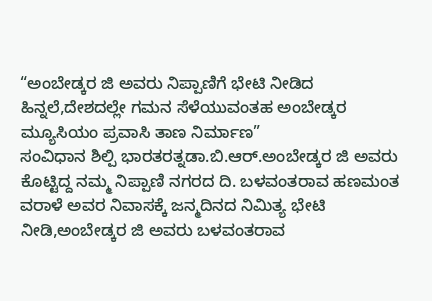“ಅಂಬೇಡ್ಕರ ಜಿ ಅವರು ನಿಪ್ಪಾಣಿಗೆ ಭೇಟಿ ನೀಡಿದ ಹಿನ್ನಲೆ,ದೇಶದಲ್ಲೇ ಗಮನ ಸೆಳೆಯುವಂತಹ ಅಂಬೇಡ್ಕರ ಮ್ಯೂಸಿಯಂ ಪ್ರವಾಸಿ ತಾಣ ನಿರ್ಮಾಣ”
ಸಂವಿಧಾನ ಶಿಲ್ಪಿ ಭಾರತರತ್ನಡಾ.ಬಿ.ಆರ್.ಅಂಬೇಡ್ಕರ ಜಿ ಅವರು ಕೊಟ್ಟಿದ್ದ ನಮ್ಮ ನಿಪ್ಪಾಣಿ ನಗರದ ದಿ. ಬಳವಂತರಾವ ಹಣಮಂತ ವರಾಳೆ ಅವರ ನಿವಾಸಕ್ಕೆ ಜನ್ಮದಿನದ ನಿಮಿತ್ಯ ಭೇಟಿ ನೀಡಿ,ಅಂಬೇಡ್ಕರ ಜಿ ಅವರು ಬಳವಂತರಾವ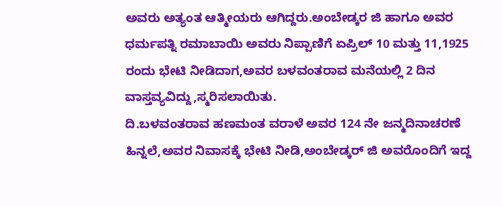ಅವರು ಅತ್ಯಂತ ಆತ್ಮೀಯರು ಆಗಿದ್ದರು.ಅಂಬೇಡ್ಕರ ಜಿ ಹಾಗೂ ಅವರ ಧರ್ಮಪತ್ನಿ ರಮಾಬಾಯಿ ಅವರು ನಿಪ್ಪಾಣಿಗೆ ಏಪ್ರಿಲ್ 10 ಮತ್ತು 11,1925 ರಂದು ಭೇಟಿ ನೀಡಿದಾಗ,ಅವರ ಬಳವಂತರಾವ ಮನೆಯಲ್ಲಿ 2 ದಿನ ವಾಸ್ತವ್ಯವಿದ್ದು,ಸ್ಮರಿಸಲಾಯಿತು.
ದಿ.ಬಳವಂತರಾವ ಹಣಮಂತ ವರಾಳೆ ಅವರ 124 ನೇ ಜನ್ಮದಿನಾಚರಣೆ ಹಿನ್ನಲೆ,ಅವರ ನಿವಾಸಕ್ಕೆ ಭೇಟಿ ನೀಡಿ,ಅಂಬೇಡ್ಕರ್ ಜಿ ಅವರೊಂದಿಗೆ ಇದ್ದ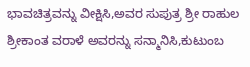ಭಾವಚಿತ್ರವನ್ನು ವೀಕ್ಷಿಸಿ,ಅವರ ಸುಪುತ್ರ ಶ್ರೀ ರಾಹುಲ ಶ್ರೀಕಾಂತ ವರಾಳೆ ಅವರನ್ನು ಸನ್ಮಾನಿಸಿ,ಕುಟುಂಬ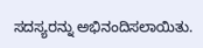ಸದಸ್ಯರನ್ನು ಅಭಿನಂದಿಸಲಾಯಿತು.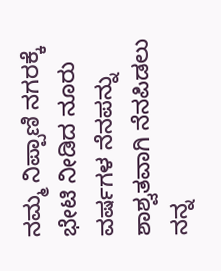ನಮ್ಮ ನಿಪ್ಪಾಣಿ ನಗರಕ್ಕೆ ಭೇಟಿ ನೀಡಿದ ನೂರು ವರ್ಷಗಳ ನೆನಪನ್ನು ಶಾಶ್ವತವಾಗಿ ನೆನಪಿಡಲು ನನ್ನ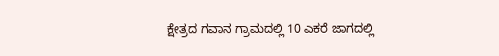ಕ್ಷೇತ್ರದ ಗವಾನ ಗ್ರಾಮದಲ್ಲಿ 10 ಎಕರೆ ಜಾಗದಲ್ಲಿ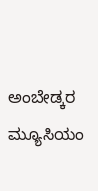ಅಂಬೇಡ್ಕರ ಮ್ಯೂಸಿಯಂ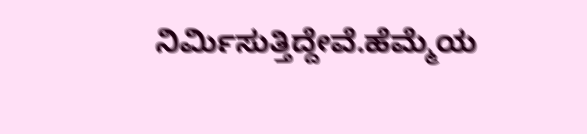ನಿರ್ಮಿಸುತ್ತಿದ್ದೇವೆ.ಹೆಮ್ಮೆಯ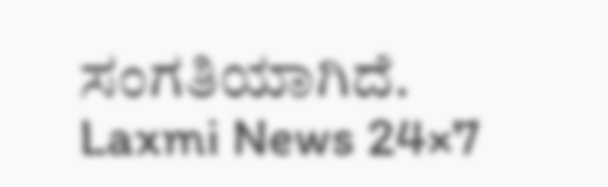ಸಂಗತಿಯಾಗಿದೆ.
Laxmi News 24×7